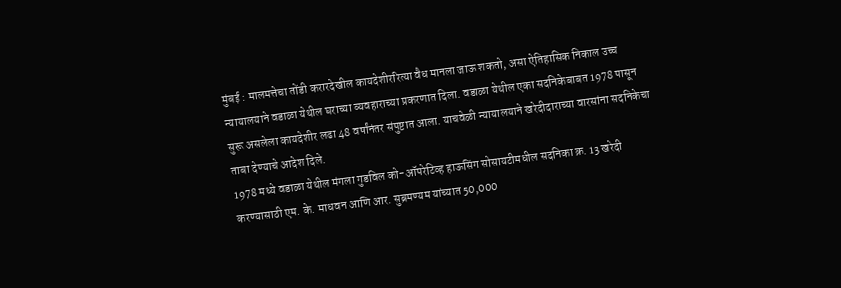मुंबई : मालमत्तेचा तोंडी करारदेखील कायदेशीररित्या वैध मानला जाऊ शकतो, असा ऐतिहासिक निकाल उच्च न्यायालयाने वडाळा येथील घराच्या व्यवहाराच्या प्रकरणात दिला. वडाळा येथील एका सदनिकेबाबत 1978 पासून सुरू असलेला कायदेशीर लढा 48 वर्षांनंतर संपुष्टात आला. याचवेळी न्यायालयाने खरेदीदाराच्या वारसांना सदनिकेचा ताबा देण्याचे आदेश दिले.
1978 मध्ये वडाळा येथील मंगला गुडविल को-ऑपरेटिव्ह हाऊसिंग सोसायटीमधील सदनिका क्र. 13 खरेदी करण्यासाठी एम. के. माधवन आणि आर. सुब्रमण्यम यांच्यात 50,000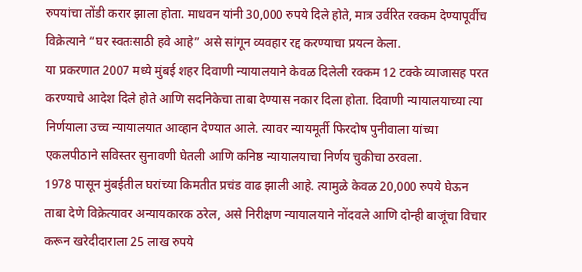रुपयांचा तोंडी करार झाला होता. माधवन यांनी 30,000 रुपये दिले होते, मात्र उर्वरित रक्कम देण्यापूर्वीच विक्रेत्याने “घर स्वतःसाठी हवे आहे” असे सांगून व्यवहार रद्द करण्याचा प्रयत्न केला.
या प्रकरणात 2007 मध्ये मुंबई शहर दिवाणी न्यायालयाने केवळ दिलेली रक्कम 12 टक्के व्याजासह परत करण्याचे आदेश दिले होते आणि सदनिकेचा ताबा देण्यास नकार दिला होता. दिवाणी न्यायालयाच्या त्या निर्णयाला उच्च न्यायालयात आव्हान देण्यात आले. त्यावर न्यायमूर्ती फिरदोष पुनीवाला यांच्या एकलपीठाने सविस्तर सुनावणी घेतली आणि कनिष्ठ न्यायालयाचा निर्णय चुकीचा ठरवला.
1978 पासून मुंबईतील घरांच्या किमतीत प्रचंड वाढ झाली आहे. त्यामुळे केवळ 20,000 रुपये घेऊन ताबा देणे विक्रेत्यावर अन्यायकारक ठरेल, असे निरीक्षण न्यायालयाने नोंदवले आणि दोन्ही बाजूंचा विचार करून खरेदीदाराला 25 लाख रुपये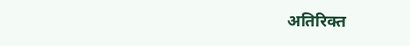अतिरिक्त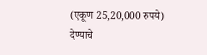(एकूण 25,20,000 रुपये) देण्याचे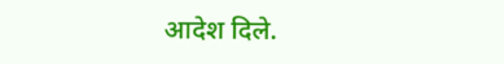आदेश दिले.